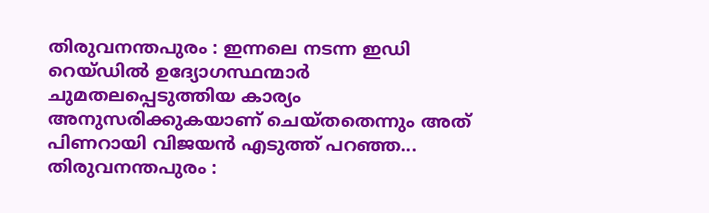തിരുവനന്തപുരം : ഇന്നലെ നടന്ന ഇഡി റെയ്ഡിൽ ഉദ്യോഗസ്ഥന്മാർ ചുമതലപ്പെടുത്തിയ കാര്യം അനുസരിക്കുകയാണ് ചെയ്തതെന്നും അത് പിണറായി വിജയൻ എടുത്ത് പറഞ്ഞ...
തിരുവനന്തപുരം :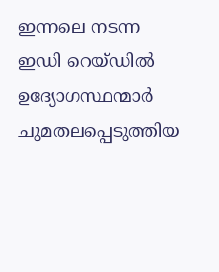ഇന്നലെ നടന്ന ഇഡി റെയ്ഡിൽ ഉദ്യോഗസ്ഥന്മാർ ചുമതലപ്പെടുത്തിയ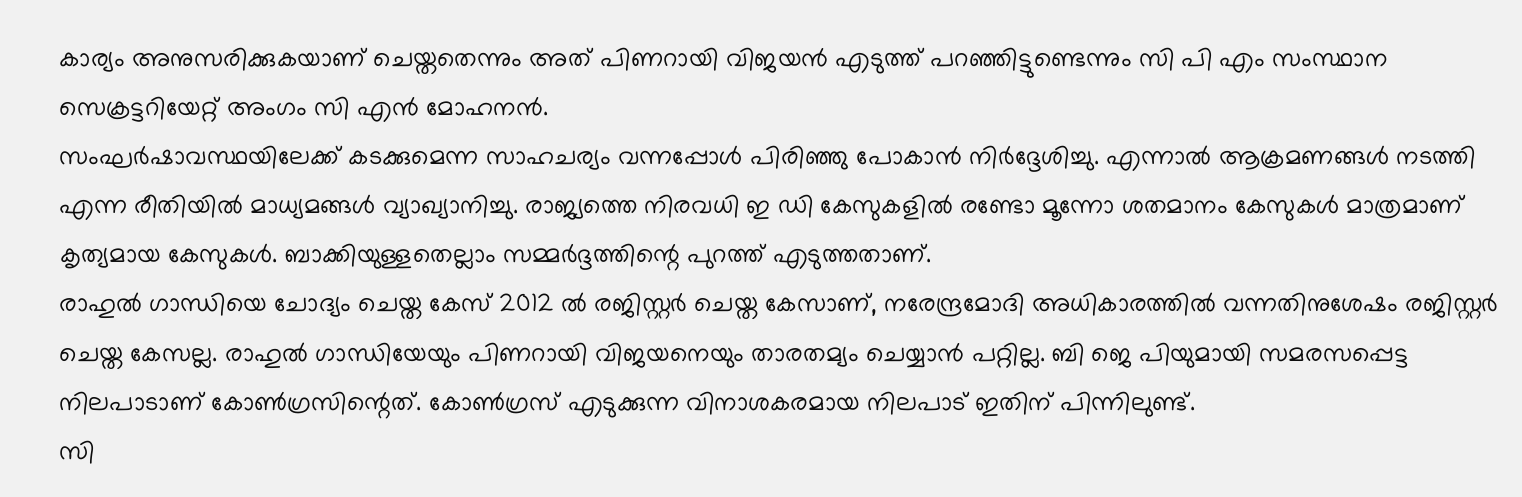കാര്യം അനുസരിക്കുകയാണ് ചെയ്തതെന്നും അത് പിണറായി വിജയൻ എടുത്ത് പറഞ്ഞിട്ടുണ്ടെന്നും സി പി എം സംസ്ഥാന സെക്രട്ടറിയേറ്റ് അംഗം സി എൻ മോഹനൻ.
സംഘർഷാവസ്ഥയിലേക്ക് കടക്കുമെന്ന സാഹചര്യം വന്നപ്പോൾ പിരിഞ്ഞു പോകാൻ നിർദ്ദേശിച്ചു. എന്നാൽ ആക്രമണങ്ങൾ നടത്തി എന്ന രീതിയിൽ മാധ്യമങ്ങൾ വ്യാഖ്യാനിച്ചു. രാജ്യത്തെ നിരവധി ഇ ഡി കേസുകളിൽ രണ്ടോ മൂന്നോ ശതമാനം കേസുകൾ മാത്രമാണ് കൃത്യമായ കേസുകൾ. ബാക്കിയുള്ളതെല്ലാം സമ്മർദ്ദത്തിന്റെ പുറത്ത് എടുത്തതാണ്.
രാഹുൽ ഗാന്ധിയെ ചോദ്യം ചെയ്ത കേസ് 2012 ൽ രജിസ്റ്റർ ചെയ്ത കേസാണ്, നരേന്ദ്രമോദി അധികാരത്തിൽ വന്നതിനുശേഷം രജിസ്റ്റർ ചെയ്ത കേസല്ല. രാഹുൽ ഗാന്ധിയേയും പിണറായി വിജയനെയും താരതമ്യം ചെയ്യാൻ പറ്റില്ല. ബി ജെ പിയുമായി സമരസപ്പെട്ട നിലപാടാണ് കോൺഗ്രസിന്റെത്. കോൺഗ്രസ് എടുക്കുന്ന വിനാശകരമായ നിലപാട് ഇതിന് പിന്നിലുണ്ട്.
സി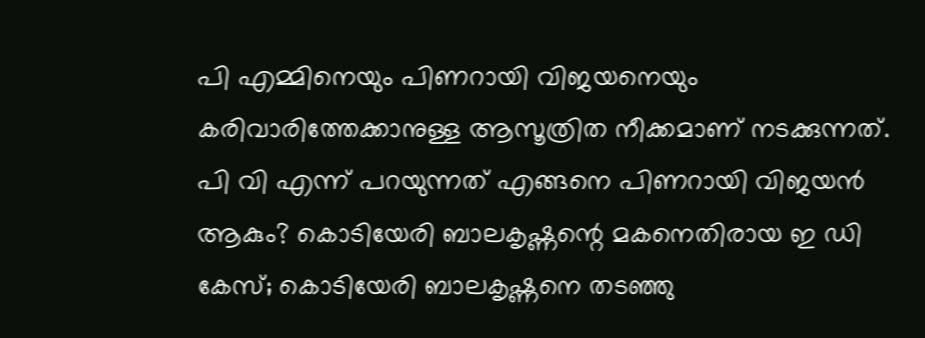പി എമ്മിനെയും പിണറായി വിജയനെയും കരിവാരിത്തേക്കാനുള്ള ആസൂത്രിത നീക്കമാണ് നടക്കുന്നത്. പി വി എന്ന് പറയുന്നത് എങ്ങനെ പിണറായി വിജയൻ ആകും? കൊടിയേരി ബാലകൃഷ്ണന്റെ മകനെതിരായ ഇ ഡി കേസ്; കൊടിയേരി ബാലകൃഷ്ണനെ തടഞ്ഞു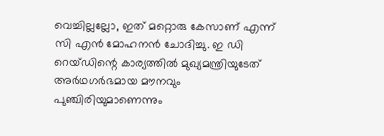വെച്ചില്ലല്ലോ, ഇത് മറ്റൊരു കേസാണ് എന്ന് സി എൻ മോഹനൻ ചോദിച്ചു. ഇ ഡി റെയ്ഡിന്റെ കാര്യത്തിൽ മുഖ്യമന്ത്രിയുടേത് അർഥഗർഭമായ മൗനവും പുഞ്ചിരിയുമാണെന്നും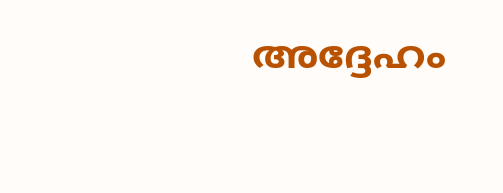അദ്ദേഹം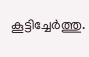കൂട്ടിച്ചേർത്തു.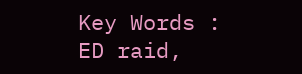Key Words : ED raid,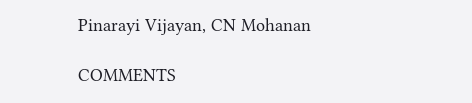Pinarayi Vijayan, CN Mohanan

COMMENTS